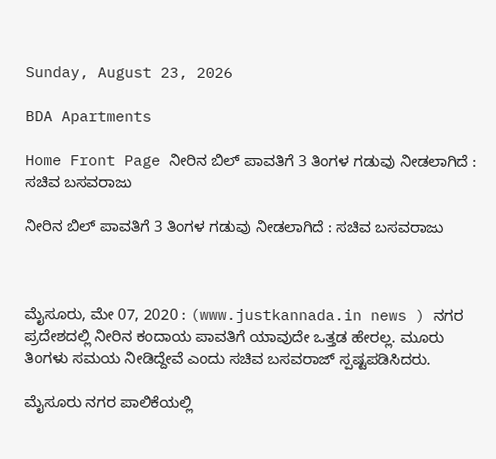Sunday, August 23, 2026

BDA Apartments

Home Front Page ನೀರಿನ ಬಿಲ್ ಪಾವತಿಗೆ 3 ತಿಂಗಳ ಗಡುವು ನೀಡಲಾಗಿದೆ : ಸಚಿವ ಬಸವರಾಜು

ನೀರಿನ ಬಿಲ್ ಪಾವತಿಗೆ 3 ತಿಂಗಳ ಗಡುವು ನೀಡಲಾಗಿದೆ : ಸಚಿವ ಬಸವರಾಜು



ಮೈಸೂರು, ಮೇ 07, 2020 : (www.justkannada.in news ) ನಗರ ಪ್ರದೇಶದಲ್ಲಿ ನೀರಿನ ಕಂದಾಯ ಪಾವತಿಗೆ ಯಾವುದೇ ಒತ್ತಡ ಹೇರಲ್ಲ. ಮೂರು ತಿಂಗಳು ಸಮಯ ನೀಡಿದ್ದೇವೆ ಎಂದು ಸಚಿವ ಬಸವರಾಜ್ ಸ್ಪಷ್ಟಪಡಿಸಿದರು.

ಮೈಸೂರು ನಗರ ಪಾಲಿಕೆಯಲ್ಲಿ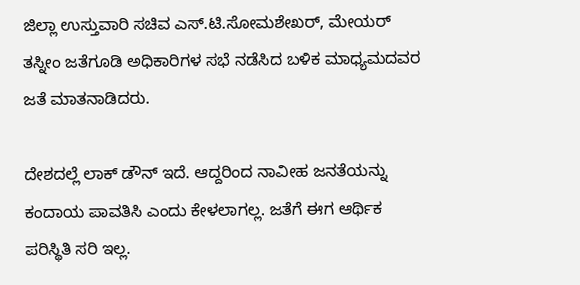ಜಿಲ್ಲಾ ಉಸ್ತುವಾರಿ ಸಚಿವ ಎಸ್.ಟಿ.ಸೋಮಶೇಖರ್, ಮೇಯರ್ ತಸ್ನೀಂ ಜತೆಗೂಡಿ ಅಧಿಕಾರಿಗಳ ಸಭೆ ನಡೆಸಿದ ಬಳಿಕ ಮಾಧ್ಯಮದವರ ಜತೆ ಮಾತನಾಡಿದರು.

ದೇಶದಲ್ಲೆ ಲಾಕ್ ಡೌನ್ ಇದೆ. ಆದ್ದರಿಂದ ನಾವೀಹ ಜನತೆಯನ್ನು ಕಂದಾಯ ಪಾವತಿಸಿ ಎಂದು ಕೇಳಲಾಗಲ್ಲ. ಜತೆಗೆ ಈಗ ಆರ್ಥಿಕ ಪರಿಸ್ಥಿತಿ ಸರಿ ಇಲ್ಲ.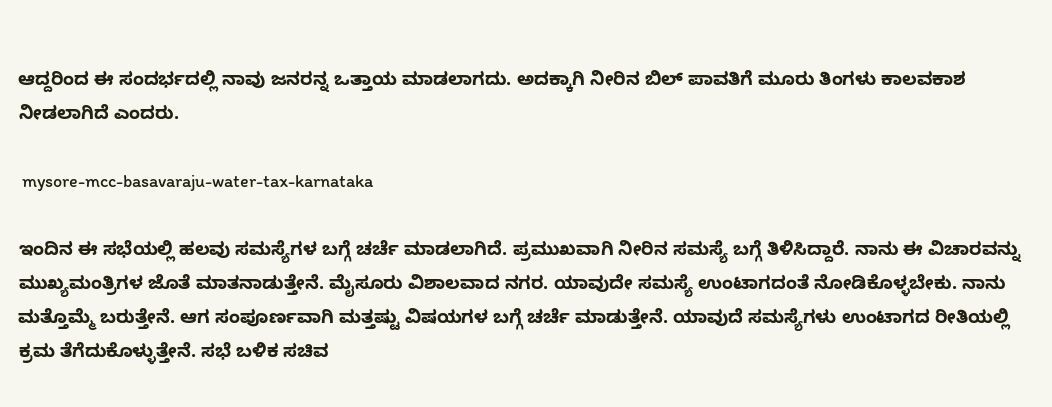ಆದ್ದರಿಂದ ಈ ಸಂದರ್ಭದಲ್ಲಿ ನಾವು ಜನರನ್ನ‌ ಒತ್ತಾಯ ಮಾಡಲಾಗದು. ಅದಕ್ಕಾಗಿ ನೀರಿನ ಬಿಲ್ ಪಾವತಿಗೆ ಮೂರು ತಿಂಗಳು ಕಾಲವಕಾಶ ನೀಡಲಾಗಿದೆ ಎಂದರು.

 mysore-mcc-basavaraju-water-tax-karnataka

ಇಂದಿನ ಈ ಸಭೆಯಲ್ಲಿ ಹಲವು ಸಮಸ್ಯೆಗಳ ಬಗ್ಗೆ ಚರ್ಚೆ ಮಾಡಲಾಗಿದೆ. ಪ್ರಮುಖವಾಗಿ ನೀರಿನ ಸಮಸ್ಯೆ ಬಗ್ಗೆ ತಿಳಿಸಿದ್ದಾರೆ. ನಾನು ಈ ವಿಚಾರವನ್ನು ಮುಖ್ಯಮಂತ್ರಿಗಳ ಜೊತೆ ಮಾತನಾಡುತ್ತೇನೆ. ಮೈಸೂರು ವಿಶಾಲವಾದ ನಗರ. ಯಾವುದೇ ಸಮಸ್ಯೆ ಉಂಟಾಗದಂತೆ ನೋಡಿಕೊಳ್ಳಬೇಕು. ನಾನು ಮತ್ತೊಮ್ಮೆ ಬರುತ್ತೇನೆ‌. ಆಗ ಸಂಪೂರ್ಣವಾಗಿ ಮತ್ತಷ್ಟು ವಿಷಯಗಳ ಬಗ್ಗೆ ಚರ್ಚೆ ಮಾಡುತ್ತೇನೆ. ಯಾವುದೆ ಸಮಸ್ಯೆಗಳು ಉಂಟಾಗದ ರೀತಿಯಲ್ಲಿ ಕ್ರಮ ತೆಗೆದುಕೊಳ್ಳುತ್ತೇನೆ. ಸಭೆ ಬಳಿಕ ಸಚಿವ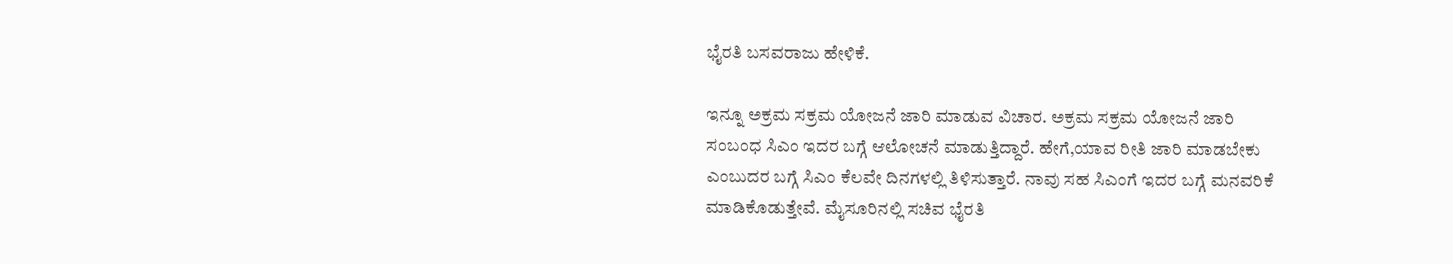ಭೈರತಿ ಬಸವರಾಜು ಹೇಳಿಕೆ.

ಇನ್ನೂ ಅಕ್ರಮ ಸಕ್ರಮ ಯೋಜನೆ ಜಾರಿ ಮಾಡುವ ವಿಚಾರ. ಅಕ್ರಮ ಸಕ್ರಮ ಯೋಜನೆ ಜಾರಿ ಸಂಬಂಧ ಸಿಎಂ ಇದರ ಬಗ್ಗೆ ಆಲೋಚನೆ ಮಾಡುತ್ತಿದ್ದಾರೆ‌. ಹೇಗೆ,ಯಾವ ರೀತಿ ಜಾರಿ ಮಾಡಬೇಕು ಎಂಬುದರ ಬಗ್ಗೆ ಸಿಎಂ ಕೆಲವೇ ದಿನಗಳಲ್ಲಿ ತಿಳಿಸುತ್ತಾರೆ‌. ನಾವು ಸಹ ಸಿಎಂಗೆ ಇದರ ಬಗ್ಗೆ ಮನವರಿಕೆ ಮಾಡಿಕೊಡುತ್ತೇವೆ. ಮೈಸೂರಿನಲ್ಲಿ ಸಚಿವ ಭೈರತಿ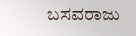ಬಸವರಾಜು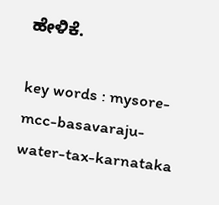ಹೇಳಿಕೆ.

key words : mysore-mcc-basavaraju-water-tax-karnataka